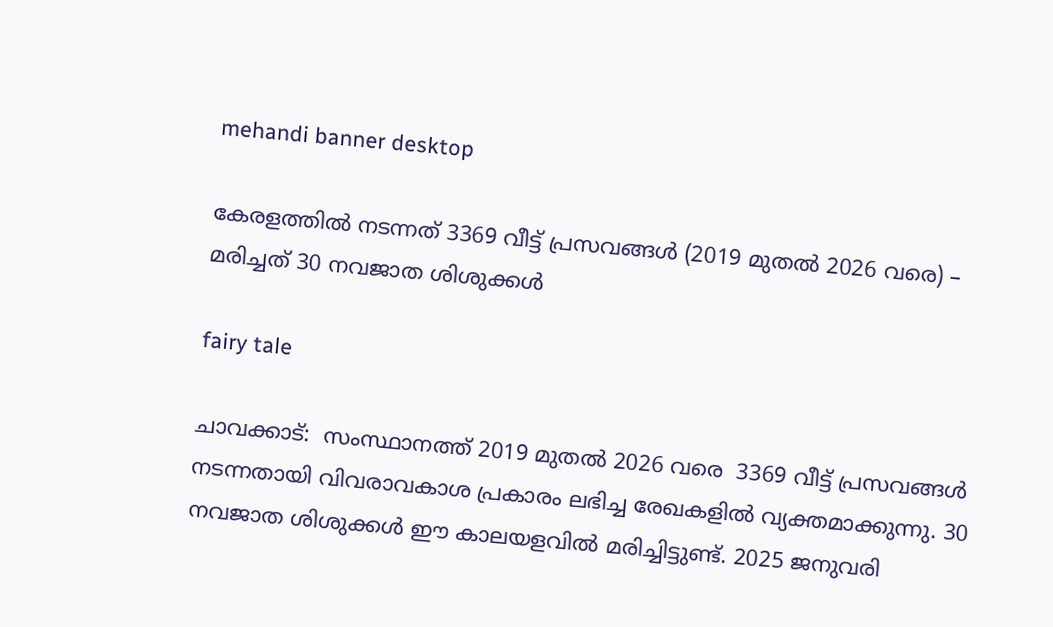mehandi banner desktop

കേരളത്തിൽ നടന്നത് 3369 വീട്ട് പ്രസവങ്ങൾ (2019 മുതൽ 2026 വരെ) – മരിച്ചത് 30 നവജാത ശിശുക്കൾ

fairy tale

ചാവക്കാട്:  സംസ്ഥാനത്ത് 2019 മുതൽ 2026 വരെ  3369 വീട്ട് പ്രസവങ്ങൾ നടന്നതായി വിവരാവകാശ പ്രകാരം ലഭിച്ച രേഖകളിൽ വ്യക്തമാക്കുന്നു. 30 നവജാത ശിശുക്കൾ ഈ കാലയളവിൽ മരിച്ചിട്ടുണ്ട്. 2025 ജനുവരി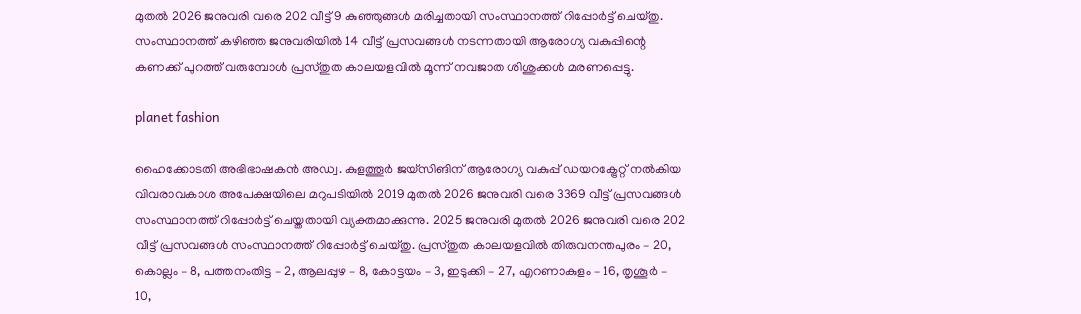മുതൽ 2026 ജനുവരി വരെ 202 വീട്ട് 9 കുഞ്ഞുങ്ങൾ മരിച്ചതായി സംസ്ഥാനത്ത് റിപ്പോർട്ട് ചെയ്തു.  സംസ്ഥാനത്ത് കഴിഞ്ഞ ജനുവരിയിൽ 14 വീട്ട് പ്രസവങ്ങൾ നടന്നതായി ആരോഗ്യ വകുപ്പിന്റെ കണക്ക് പുറത്ത് വരുമ്പോൾ പ്രസ്തുത കാലയളവിൽ മൂന്ന് നവജാത ശിശുക്കൾ മരണപ്പെട്ടു.

planet fashion

ഹൈക്കോടതി അഭിഭാഷകൻ അഡ്വ. കുളത്തൂർ ജയ്‌സിങിന് ആരോഗ്യ വകുപ്പ് ഡയറക്ട്രേറ്റ് നൽകിയ വിവരാവകാശ അപേക്ഷയിലെ മറുപടിയിൽ 2019 മുതൽ 2026 ജനുവരി വരെ 3369 വീട്ട് പ്രസവങ്ങൾ സംസ്ഥാനത്ത് റിപ്പോർട്ട് ചെയ്തതായി വ്യക്തമാക്കുന്നു. 2025 ജനുവരി മുതൽ 2026 ജനുവരി വരെ 202 വീട്ട് പ്രസവങ്ങൾ സംസ്ഥാനത്ത് റിപ്പോർട്ട് ചെയ്തു. പ്രസ്തുത കാലയളവിൽ തിരുവനന്തപുരം – 20, കൊല്ലം – 8, പത്തനംതിട്ട – 2, ആലപ്പുഴ – 8, കോട്ടയം – 3, ഇടുക്കി – 27, എറണാകുളം – 16, തൃശൂർ – 10,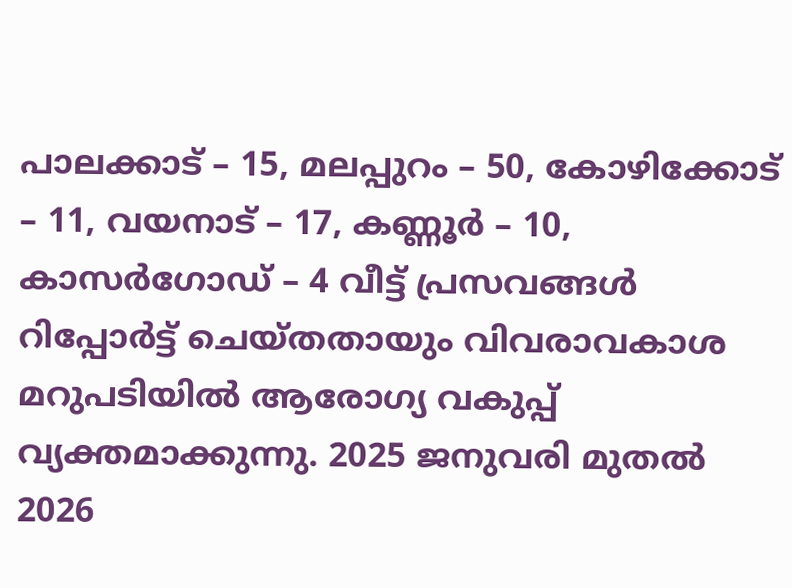പാലക്കാട് – 15, മലപ്പുറം – 50, കോഴിക്കോട് – 11, വയനാട് – 17, കണ്ണൂർ – 10, കാസർഗോഡ് – 4 വീട്ട് പ്രസവങ്ങൾ റിപ്പോർട്ട് ചെയ്തതായും വിവരാവകാശ മറുപടിയിൽ ആരോഗ്യ വകുപ്പ് വ്യക്തമാക്കുന്നു. 2025 ജനുവരി മുതൽ 2026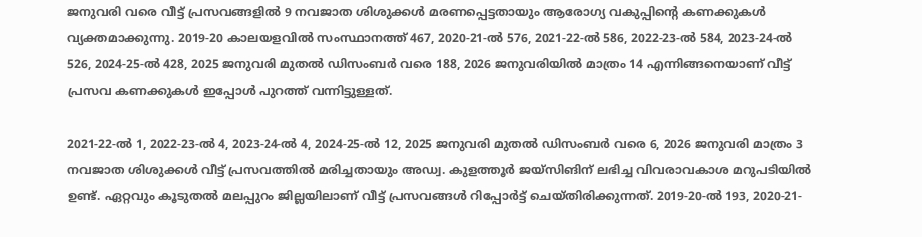ജനുവരി വരെ വീട്ട് പ്രസവങ്ങളിൽ 9 നവജാത ശിശുക്കൾ മരണപ്പെട്ടതായും ആരോഗ്യ വകുപ്പിന്റെ കണക്കുകൾ വ്യക്തമാക്കുന്നു. 2019-20 കാലയളവിൽ സംസ്ഥാനത്ത് 467, 2020-21-ൽ 576, 2021-22-ൽ 586, 2022-23-ൽ 584, 2023-24-ൽ 526, 2024-25-ൽ 428, 2025 ജനുവരി മുതൽ ഡിസംബർ വരെ 188, 2026 ജനുവരിയിൽ മാത്രം 14 എന്നിങ്ങനെയാണ് വീട്ട് പ്രസവ കണക്കുകൾ ഇപ്പോൾ പുറത്ത് വന്നിട്ടുള്ളത്.

2021-22-ൽ 1, 2022-23-ൽ 4, 2023-24-ൽ 4, 2024-25-ൽ 12, 2025 ജനുവരി മുതൽ ഡിസംബർ വരെ 6, 2026 ജനുവരി മാത്രം 3 നവജാത ശിശുക്കൾ വീട്ട് പ്രസവത്തിൽ മരിച്ചതായും അഡ്വ. കുളത്തൂർ ജയ്‌സിങിന് ലഭിച്ച വിവരാവകാശ മറുപടിയിൽ ഉണ്ട്. ഏറ്റവും കൂടുതൽ മലപ്പുറം ജില്ലയിലാണ് വീട്ട് പ്രസവങ്ങൾ റിപ്പോർട്ട് ചെയ്തിരിക്കുന്നത്. 2019-20-ൽ 193, 2020-21-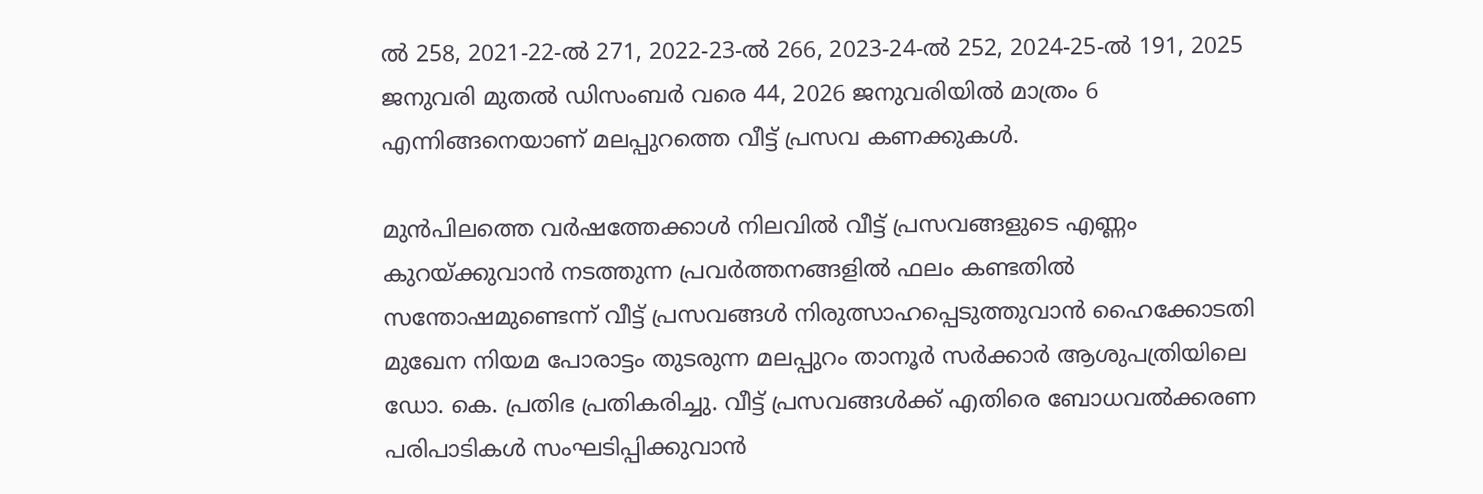ൽ 258, 2021-22-ൽ 271, 2022-23-ൽ 266, 2023-24-ൽ 252, 2024-25-ൽ 191, 2025 ജനുവരി മുതൽ ഡിസംബർ വരെ 44, 2026 ജനുവരിയിൽ മാത്രം 6 എന്നിങ്ങനെയാണ് മലപ്പുറത്തെ വീട്ട് പ്രസവ കണക്കുകൾ.

മുൻപിലത്തെ വർഷത്തേക്കാൾ നിലവിൽ വീട്ട് പ്രസവങ്ങളുടെ എണ്ണം കുറയ്ക്കുവാൻ നടത്തുന്ന പ്രവർത്തനങ്ങളിൽ ഫലം കണ്ടതിൽ സന്തോഷമുണ്ടെന്ന് വീട്ട് പ്രസവങ്ങൾ നിരുത്സാഹപ്പെടുത്തുവാൻ ഹൈക്കോടതി മുഖേന നിയമ പോരാട്ടം തുടരുന്ന മലപ്പുറം താനൂർ സർക്കാർ ആശുപത്രിയിലെ ഡോ. കെ. പ്രതിഭ പ്രതികരിച്ചു. വീട്ട് പ്രസവങ്ങൾക്ക് എതിരെ ബോധവൽക്കരണ പരിപാടികൾ സംഘടിപ്പിക്കുവാൻ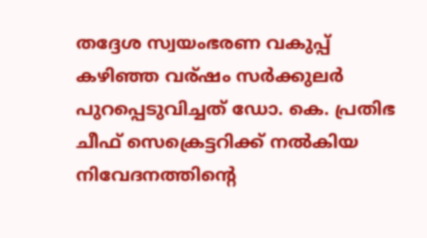തദ്ദേശ സ്വയംഭരണ വകുപ്പ് കഴിഞ്ഞ വര്ഷം സർക്കുലർ പുറപ്പെടുവിച്ചത് ഡോ. കെ. പ്രതിഭ ചീഫ് സെക്രെട്ടറിക്ക് നൽകിയ നിവേദനത്തിന്റെ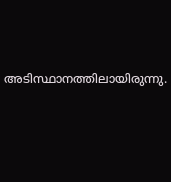അടിസ്ഥാനത്തിലായിരുന്നു.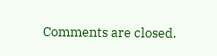Comments are closed.